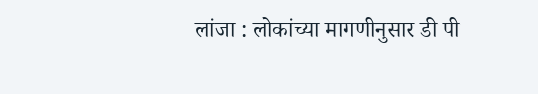लांजा : लोकांच्या मागणीनुसार डी पी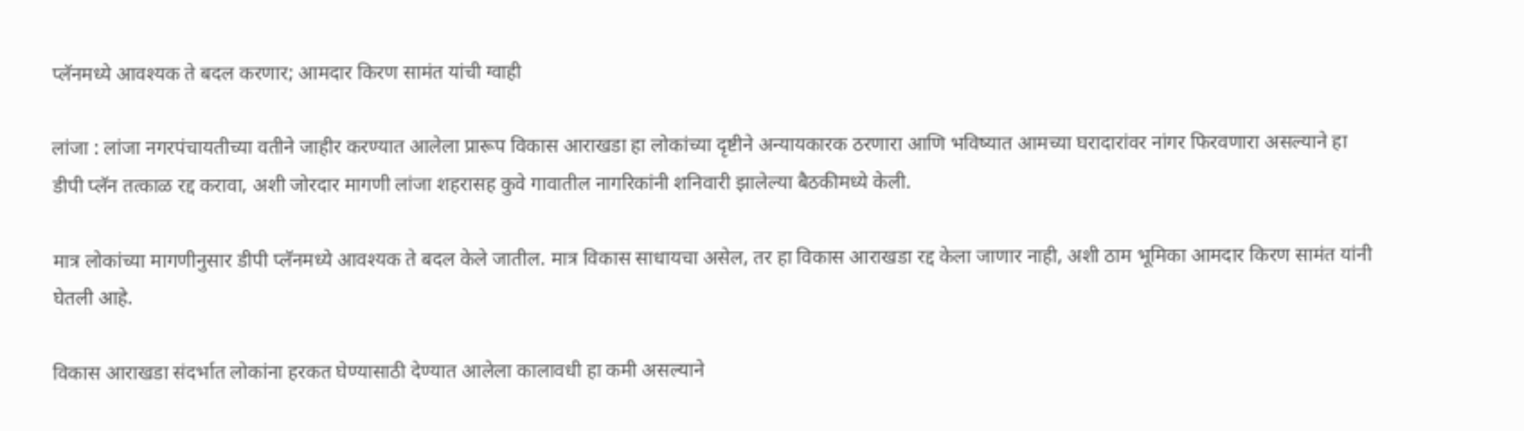प्लॅनमध्ये आवश्यक ते बदल करणार; आमदार किरण सामंत यांची ग्वाही

लांजा : लांजा नगरपंचायतीच्या वतीने जाहीर करण्यात आलेला प्रारूप विकास आराखडा हा लोकांच्या दृष्टीने अन्यायकारक ठरणारा आणि भविष्यात आमच्या घरादारांवर नांगर फिरवणारा असल्याने हा डीपी प्लॅन तत्काळ रद्द करावा, अशी जोरदार मागणी लांजा शहरासह कुवे गावातील नागरिकांनी शनिवारी झालेल्या बैठकीमध्ये केली.

मात्र लोकांच्या मागणीनुसार डीपी प्लॅनमध्ये आवश्यक ते बदल केले जातील. मात्र विकास साधायचा असेल, तर हा विकास आराखडा रद्द केला जाणार नाही, अशी ठाम भूमिका आमदार किरण सामंत यांनी घेतली आहे.

विकास आराखडा संदर्भात लोकांना हरकत घेण्यासाठी देण्यात आलेला कालावधी हा कमी असल्याने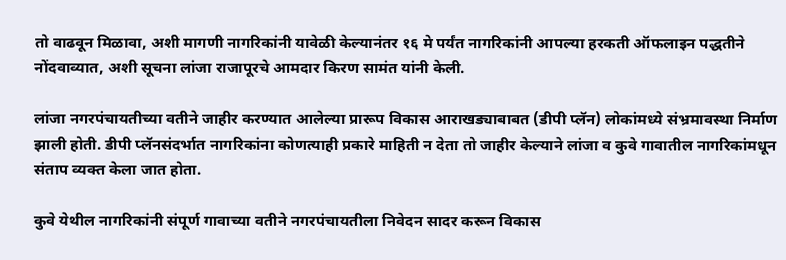तो वाढवून मिळावा, अशी मागणी नागरिकांनी यावेळी केल्यानंतर १६ मे पर्यंत नागरिकांनी आपल्या हरकती ऑफलाइन पद्धतीने नोंदवाव्यात, अशी सूचना लांजा राजापूरचे आमदार किरण सामंत यांनी केली.

लांजा नगरपंचायतीच्या वतीने जाहीर करण्यात आलेल्या प्रारूप विकास आराखड्याबाबत (डीपी प्लॅन) लोकांमध्ये संभ्रमावस्था निर्माण झाली होती. डीपी प्लॅनसंदर्भात नागरिकांना कोणत्याही प्रकारे माहिती न देता तो जाहीर केल्याने लांजा व कुवे गावातील नागरिकांमधून संताप व्यक्त केला जात होता.

कुवे येथील नागरिकांनी संपूर्ण गावाच्या वतीने नगरपंचायतीला निवेदन सादर करून विकास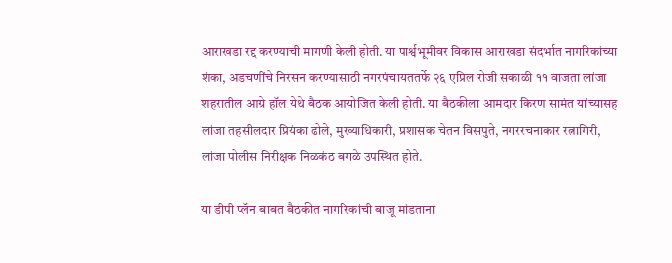आराखडा रद्द करण्याची मागणी केली होती. या पार्श्वभूमीवर विकास आराखडा संदर्भात नागरिकांच्या शंका, अडचणींचे निरसन करण्यासाठी नगरपंचायततर्फे २६ एप्रिल रोजी सकाळी ११ वाजता लांजा शहरातील आग्रे हॉल येथे बैठक आयोजित केली होती. या बैठकीला आमदार किरण सामंत यांच्यासह लांजा तहसीलदार प्रियंका ढोले, मुख्याधिकारी, प्रशासक चेतन विसपुते, नगररचनाकार रत्नागिरी, लांजा पोलीस निरीक्षक निळकंठ बगळे उपस्थित होते.

या डीपी प्लॅन बाबत बैठकीत नागरिकांची बाजू मांडताना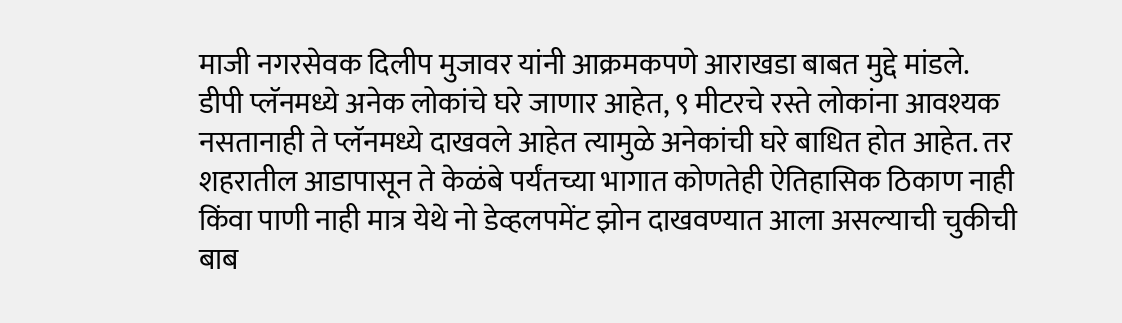माजी नगरसेवक दिलीप मुजावर यांनी आक्रमकपणे आराखडा बाबत मुद्दे मांडले. डीपी प्लॅनमध्ये अनेक लोकांचे घरे जाणार आहेत, ९ मीटरचे रस्ते लोकांना आवश्यक नसतानाही ते प्लॅनमध्ये दाखवले आहेत त्यामुळे अनेकांची घरे बाधित होत आहेत. तर शहरातील आडापासून ते केळंबे पर्यंतच्या भागात कोणतेही ऐतिहासिक ठिकाण नाही किंवा पाणी नाही मात्र येथे नो डेव्हलपमेंट झोन दाखवण्यात आला असल्याची चुकीची बाब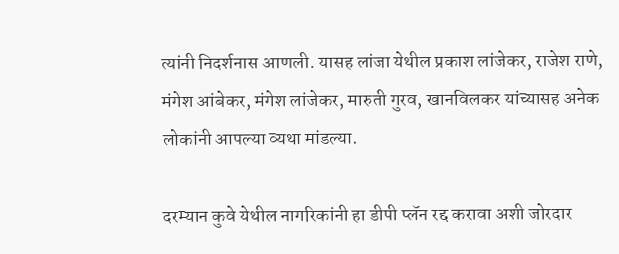त्यांनी निदर्शनास आणली. यासह लांजा येथील प्रकाश लांजेकर, राजेश राणे, मंगेश आंबेकर, मंगेश लांजेकर, मारुती गुरव, खानविलकर यांच्यासह अनेक लोकांनी आपल्या व्यथा मांडल्या.

दरम्यान कुवे येथील नागरिकांनी हा डीपी प्लॅन रद्द करावा अशी जोरदार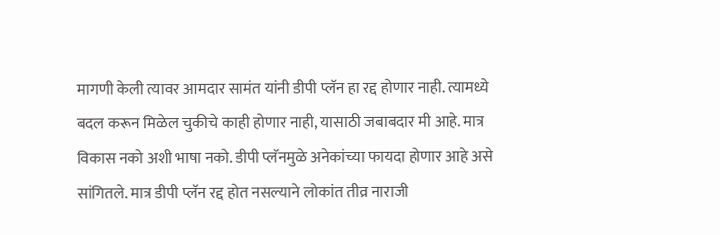मागणी केली त्यावर आमदार सामंत यांनी डीपी प्लॅन हा रद्द होणार नाही. त्यामध्ये बदल करून मिळेल चुकीचे काही होणार नाही, यासाठी जबाबदार मी आहे. मात्र विकास नको अशी भाषा नको. डीपी प्लॅनमुळे अनेकांच्या फायदा होणार आहे असे सांगितले. मात्र डीपी प्लॅन रद्द होत नसल्याने लोकांत तीव्र नाराजी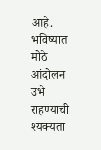आहे. भविष्यात मोठे आंदोलन उभे राहण्याची श्यक्यता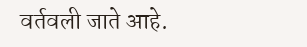वर्तवली जाते आहे.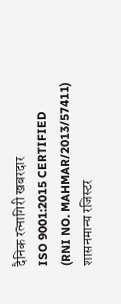दैनिक रत्नागिरी खबरदार
ISO 9001:2015 CERTIFIED
(RNI NO. MAHMAR/2013/57411)
शासनमान्य रजिस्टर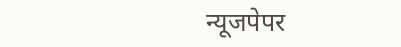न्यूजपेपर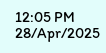12:05 PM 28/Apr/2025